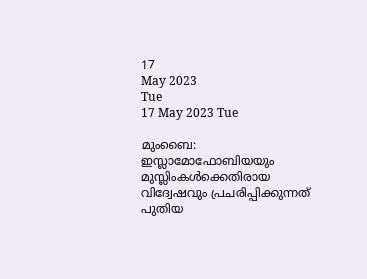17
May 2023
Tue
17 May 2023 Tue

മുംബൈ: ഇസ്ലാമോഫോബിയയും മുസ്ലിംകൾക്കെതിരായ വിദ്വേഷവും പ്രചരിപ്പിക്കുന്നത് പുതിയ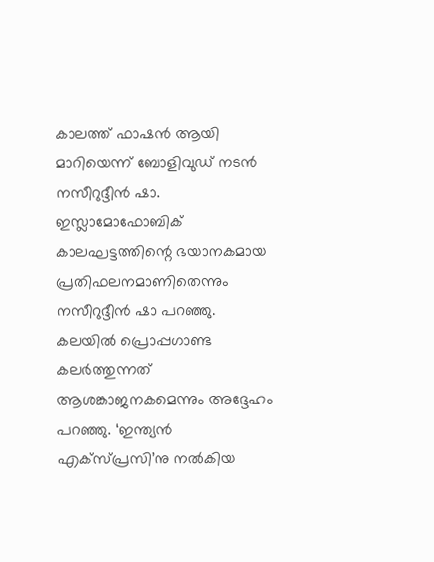കാലത്ത് ഫാഷൻ ആയി മാറിയെന്ന് ബോളിവുഡ് നടൻ നസീറുദ്ദീൻ ഷാ. ഇസ്ലാമോഫോബിക് കാലഘട്ടത്തിന്റെ ഭയാനകമായ പ്രതിഫലനമാണിതെന്നും നസീറുദ്ദീൻ ഷാ പറഞ്ഞു. കലയിൽ പ്രൊപ്പഗാണ്ട കലർത്തുന്നത് ആശങ്കാജനകമെന്നും അദ്ദേഹം പറഞ്ഞു. ‘ഇന്ത്യൻ എക്സ്പ്രസി’നു നൽകിയ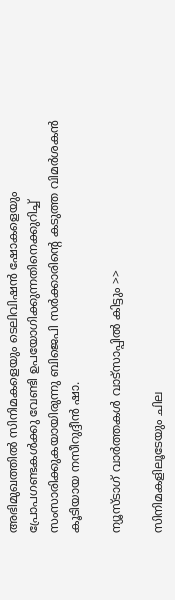അഭിമുഖത്തിൽ സിനിമകളെയും ടെലിവിഷൻ ഷോകളെയും പ്രോപഗണ്ടകൾക്കു വേണ്ടി ഉപയോഗിക്കുന്നതിനെക്കുറിച്ച് സംസാരിക്കുകയായിരുന്നു ബിജെപി സർക്കാരിന്റെ കടുത്ത വിമർശകൻ കൂടിയായ നസീറുദ്ദീൻ ഷാ.

ന്യൂസ്ടാഗ് വാര്‍ത്തകള്‍ വാട്‌സാപ്പില്‍ കിട്ടും >>

സിനിമകളിലൂടേയും ചില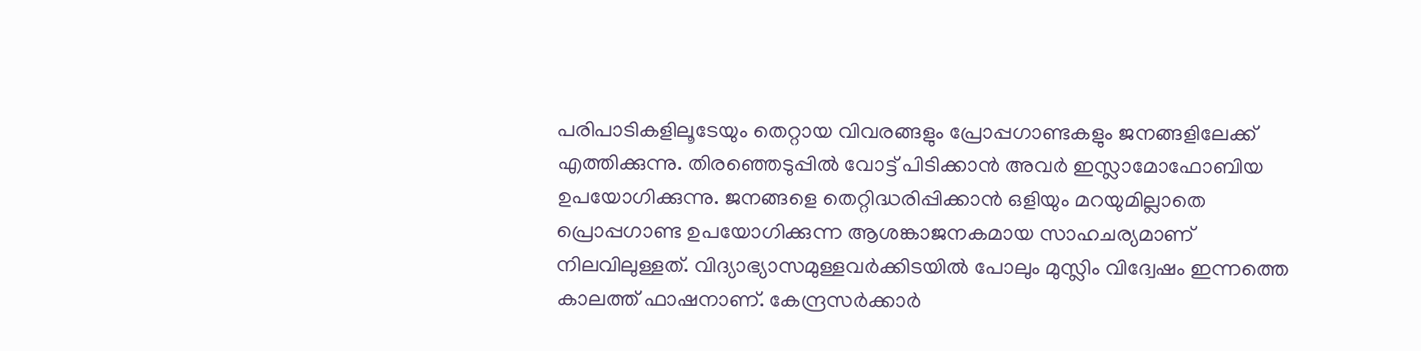പരിപാടികളിലൂടേയും തെറ്റായ വിവരങ്ങളും പ്രോപ്പഗാണ്ടകളും ജനങ്ങളിലേക്ക് എത്തിക്കുന്നു. തിരഞ്ഞെടുപ്പിൽ വോട്ട് പിടിക്കാൻ അവർ ഇസ്ലാമോഫോബിയ ഉപയോഗിക്കുന്നു. ജനങ്ങളെ തെറ്റിദ്ധരിപ്പിക്കാൻ ഒളിയും മറയുമില്ലാതെ പ്രൊപ്പഗാണ്ട ഉപയോഗിക്കുന്ന ആശങ്കാജനകമായ സാഹചര്യമാണ് നിലവിലുള്ളത്. വിദ്യാഭ്യാസമുള്ളവർക്കിടയിൽ പോലും മുസ്ലിം വിദ്വേഷം ഇന്നത്തെ കാലത്ത് ഫാഷനാണ്. കേന്ദ്രസർക്കാർ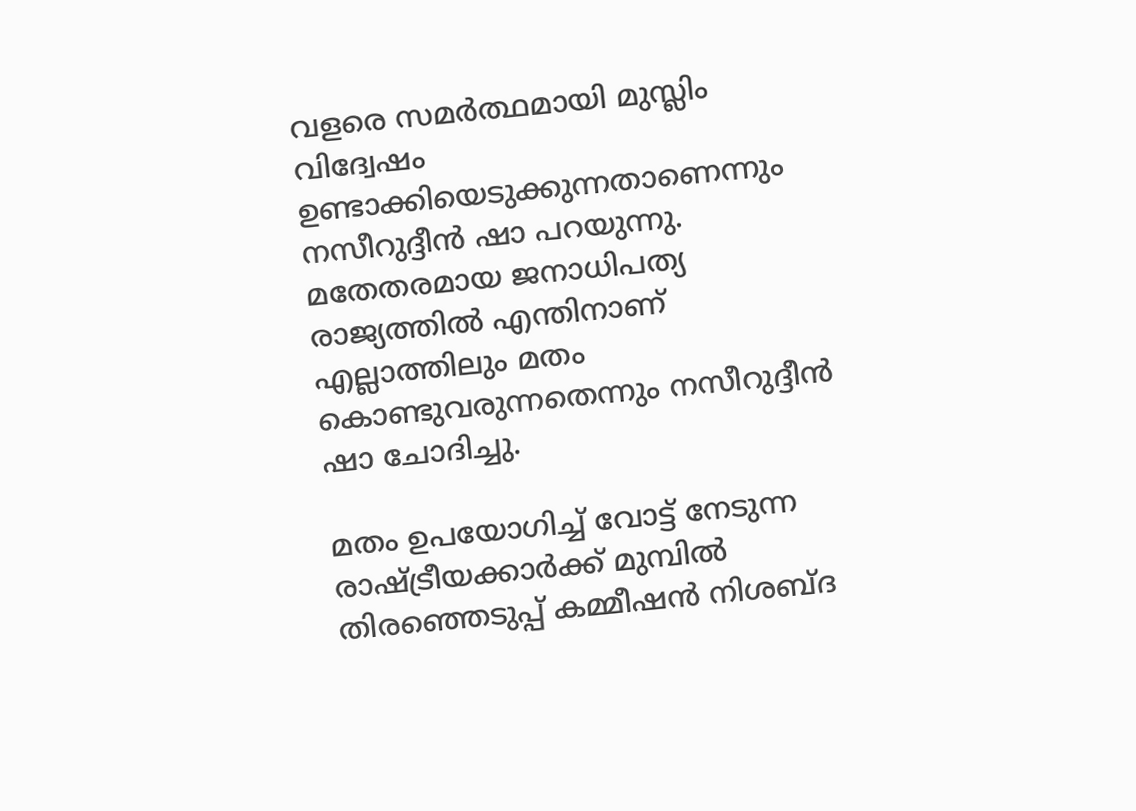വളരെ സമർത്ഥമായി മുസ്ലിം വിദ്വേഷം ഉണ്ടാക്കിയെടുക്കുന്നതാണെന്നും നസീറുദ്ദീൻ ഷാ പറയുന്നു. മതേതരമായ ജനാധിപത്യ രാജ്യത്തിൽ എന്തിനാണ് എല്ലാത്തിലും മതം കൊണ്ടുവരുന്നതെന്നും നസീറുദ്ദീൻ ഷാ ചോദിച്ചു.

മതം ഉപയോഗിച്ച് വോട്ട് നേടുന്ന രാഷ്ട്രീയക്കാർക്ക് മുമ്പിൽ തിരഞ്ഞെടുപ്പ് കമ്മീഷൻ നിശബ്ദ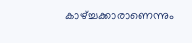കാഴ്ച്ചക്കാരാണെന്നും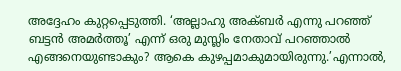അദ്ദേഹം കുറ്റപ്പെടുത്തി. ‘അല്ലാഹു അക്ബർ എന്നു പറഞ്ഞ് ബട്ടൻ അമർത്തൂ’ എന്ന് ഒരു മുസ്ലിം നേതാവ് പറഞ്ഞാൽ എങ്ങനെയുണ്ടാകും? ആകെ കുഴപ്പമാകുമായിരുന്നു.’എന്നാൽ,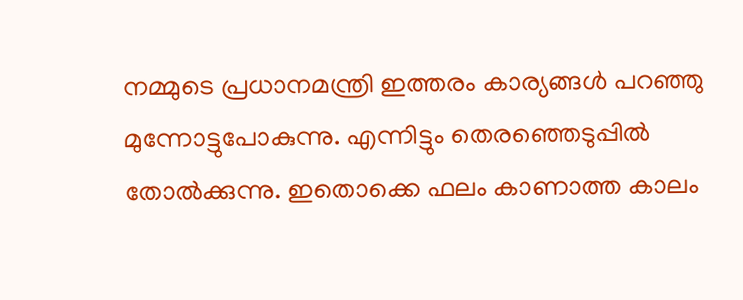നമ്മുടെ പ്രധാനമന്ത്രി ഇത്തരം കാര്യങ്ങൾ പറഞ്ഞു മുന്നോട്ടുപോകുന്നു. എന്നിട്ടും തെരഞ്ഞെടുപ്പിൽ തോൽക്കുന്നു. ഇതൊക്കെ ഫലം കാണാത്ത കാലം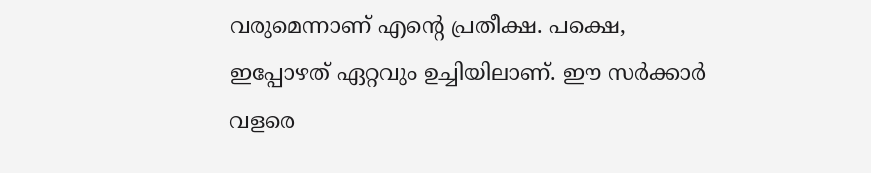വരുമെന്നാണ് എന്റെ പ്രതീക്ഷ. പക്ഷെ, ഇപ്പോഴത് ഏറ്റവും ഉച്ചിയിലാണ്. ഈ സർക്കാർ വളരെ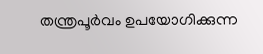തന്ത്രപൂർവം ഉപയോഗിക്കുന്ന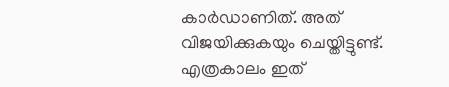കാർഡാണിത്. അത് വിജയിക്കുകയും ചെയ്തിട്ടുണ്ട്. എത്രകാലം ഇത്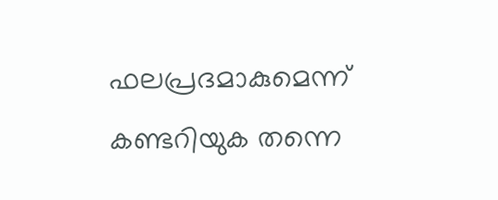ഫലപ്രദമാകുമെന്ന് കണ്ടറിയുക തന്നെ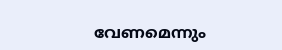വേണമെന്നും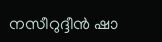നസീറുദ്ദീൻ ഷാ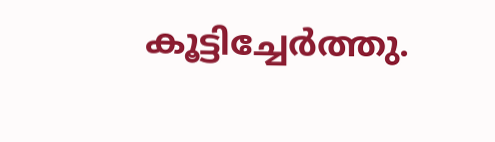കൂട്ടിച്ചേർത്തു.